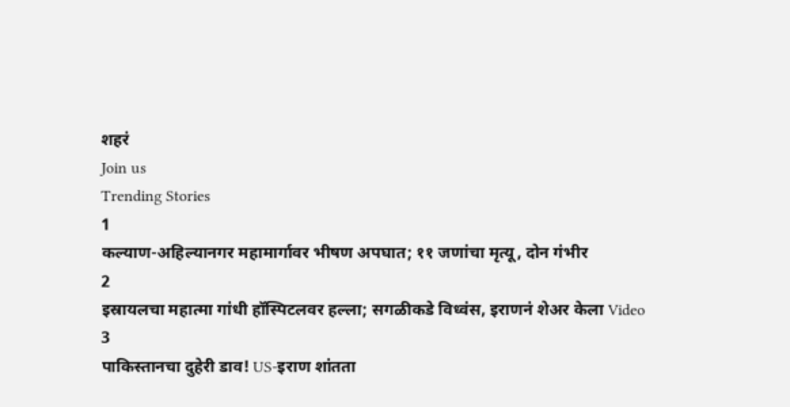शहरं
Join us
Trending Stories
1
कल्याण-अहिल्यानगर महामार्गावर भीषण अपघात; ११ जणांचा मृत्यू, दोन गंभीर
2
इस्रायलचा महात्मा गांधी हॉस्पिटलवर हल्ला; सगळीकडे विध्वंस, इराणनं शेअर केला Video
3
पाकिस्तानचा दुहेरी डाव! US-इराण शांतता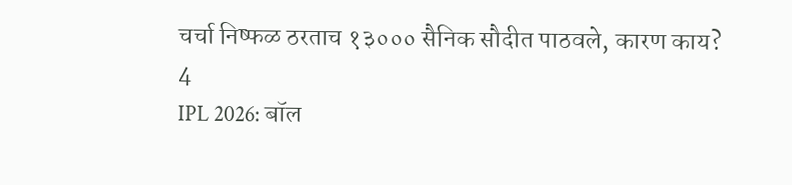चर्चा निष्फळ ठरताच १३००० सैनिक सौदीत पाठवले, कारण काय?
4
IPL 2026: बॉल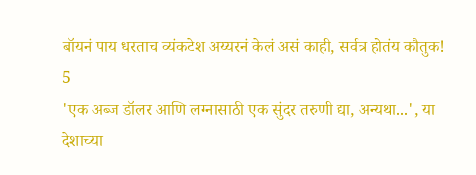बॉयनं पाय धरताच व्यंकटेश अय्यरनं केलं असं काही, सर्वत्र होतंय कौतुक!
5
'एक अब्ज डॉलर आणि लग्नासाठी एक सुंदर तरुणी द्या, अन्यथा...', या देशाच्या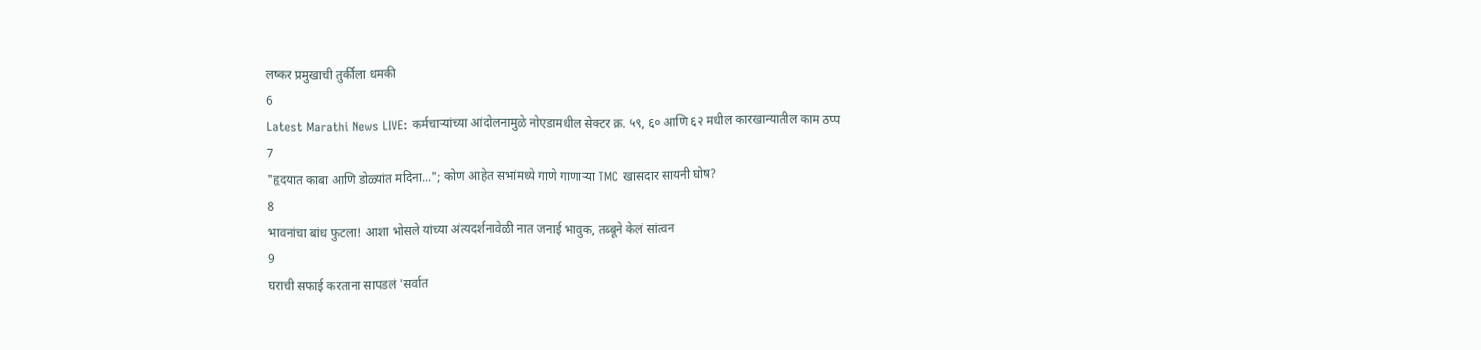लष्कर प्रमुखाची तुर्कीला धमकी
6
Latest Marathi News LIVE: कर्मचाऱ्यांच्या आंदोलनामुळे नोएडामधील सेक्टर क्र. ५९, ६० आणि ६२ मधील कारखान्यातील काम ठप्प
7
"हृदयात काबा आणि डोळ्यांत मदिना..."; कोण आहेत सभांमध्ये गाणे गाणाऱ्या TMC खासदार सायनी घोष?
8
भावनांचा बांध फुटला! आशा भोसले यांच्या अंत्यदर्शनावेळी नात जनाई भावुक, तब्बूने केलं सांत्वन
9
घराची सफाई करताना सापडलं 'सर्वात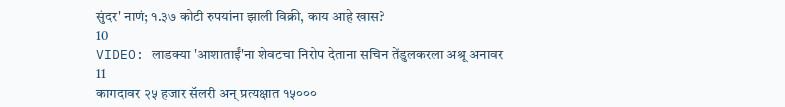सुंदर' नाणं; १.३७ कोटी रुपयांना झाली विक्री, काय आहे खास?
10
VIDEO: लाडक्या 'आशाताईं'ना शेवटचा निरोप देताना सचिन तेंडुलकरला अश्रू अनावर
11
कागदावर २५ हजार सॅलरी अन् प्रत्यक्षात १५०००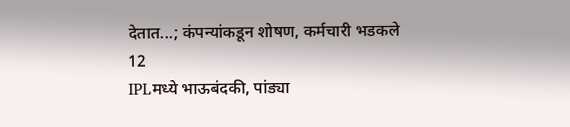देतात...; कंपन्यांकडून शोषण, कर्मचारी भडकले
12
IPLमध्ये भाऊबंदकी, पांड्या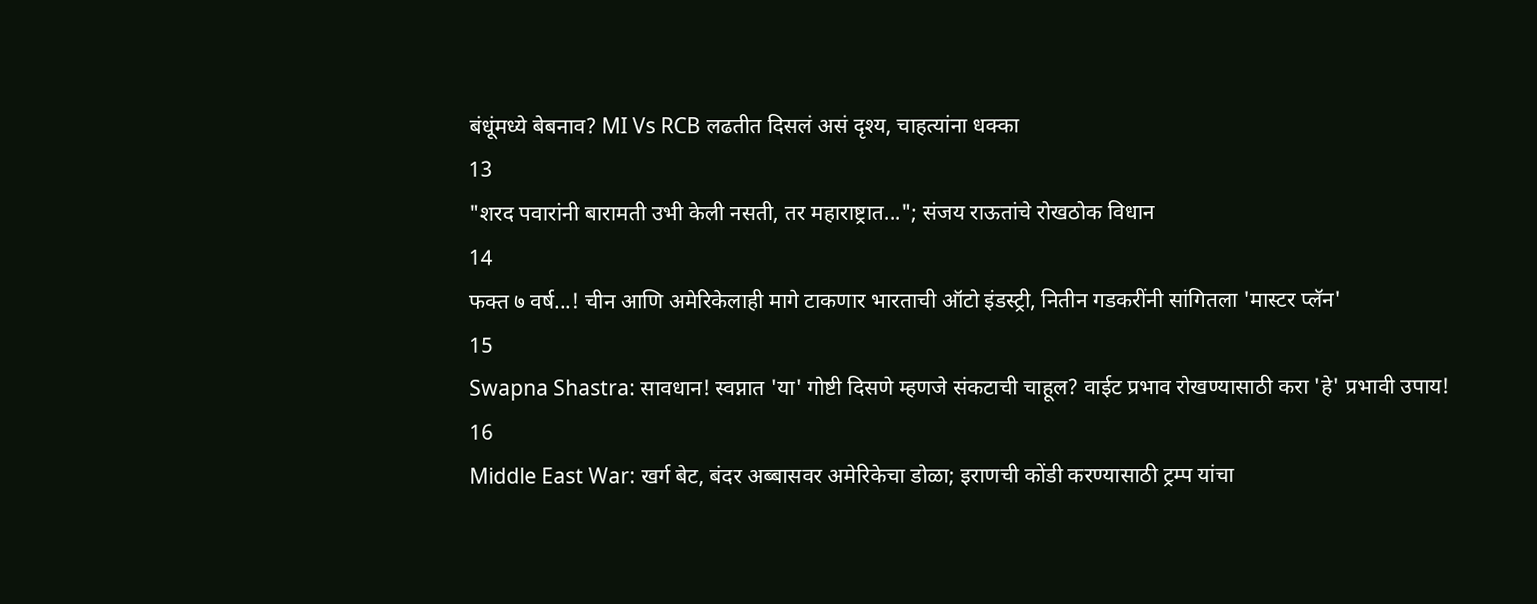बंधूंमध्ये बेबनाव? MI Vs RCB लढतीत दिसलं असं दृश्य, चाहत्यांना धक्का
13
"शरद पवारांनी बारामती उभी केली नसती, तर महाराष्ट्रात..."; संजय राऊतांचे रोखठोक विधान
14
फक्त ७ वर्ष...! चीन आणि अमेरिकेलाही मागे टाकणार भारताची ऑटो इंडस्ट्री, नितीन गडकरींनी सांगितला 'मास्टर प्लॅन'
15
Swapna Shastra: सावधान! स्वप्नात 'या' गोष्टी दिसणे म्हणजे संकटाची चाहूल? वाईट प्रभाव रोखण्यासाठी करा 'हे' प्रभावी उपाय!
16
Middle East War: खर्ग बेट, बंदर अब्बासवर अमेरिकेचा डोळा; इराणची कोंडी करण्यासाठी ट्रम्प यांचा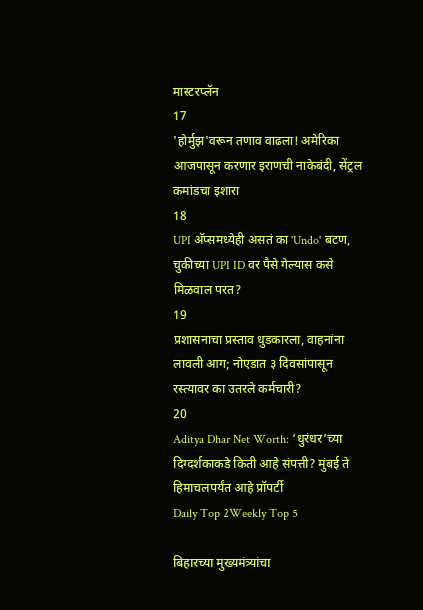मास्टरप्लॅन
17
'होर्मुझ'वरून तणाव वाढला! अमेरिका आजपासून करणार इराणची नाकेबंदी, सेंट्रल कमांडचा इशारा
18
UPI अ‍ॅप्समध्येही असतं का 'Undo' बटण, चुकीच्या UPI ID वर पैसे गेल्यास कसे मिळवाल परत?
19
प्रशासनाचा प्रस्ताव धुडकारला, वाहनांना लावली आग; नोएडात ३ दिवसांपासून रस्त्यावर का उतरले कर्मचारी?
20
Aditya Dhar Net Worth: ‘धुरंधर’च्या दिग्दर्शकाकडे किती आहे संपत्ती? मुंबई ते हिमाचलपर्यंत आहे प्रॉपर्टी
Daily Top 2Weekly Top 5

बिहारच्या मुख्यमंत्र्यांचा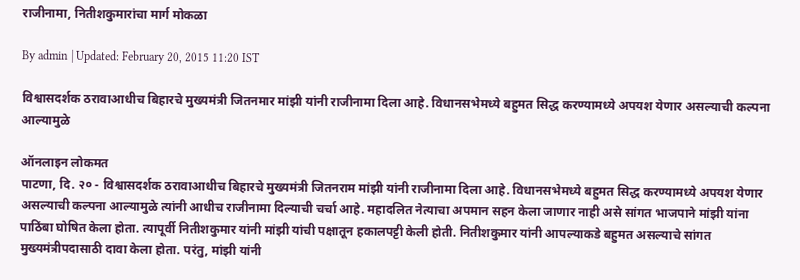राजीनामा, नितीशकुमारांचा मार्ग मोकळा

By admin | Updated: February 20, 2015 11:20 IST

विश्वासदर्शक ठरावाआधीच बिहारचे मुख्यमंत्री जितनमार मांझी यांनी राजीनामा दिला आहे. विधानसभेमध्ये बहुमत सिद्ध करण्यामध्ये अपयश येणार असल्याची कल्पना आल्यामुळे

ऑनलाइन लोकमत
पाटणा, दि. २० - विश्वासदर्शक ठरावाआधीच बिहारचे मुख्यमंत्री जितनराम मांझी यांनी राजीनामा दिला आहे. विधानसभेमध्ये बहुमत सिद्ध करण्यामध्ये अपयश येणार असल्याची कल्पना आल्यामुळे त्यांनी आधीच राजीनामा दिल्याची चर्चा आहे. महादलित नेत्याचा अपमान सहन केला जाणार नाही असे सांगत भाजपाने मांझी यांना पाठिंबा घोषित केला होता. त्यापूर्वी नितीशकुमार यांनी मांझी यांची पक्षातून हकालपट्टी केली होती. नितीशकुमार यांनी आपल्याकडे बहुमत असल्याचे सांगत मुख्यमंत्रीपदासाठी दावा केला होता. परंतु, मांझी यांनी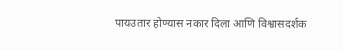पायउतार होण्यास नकार दिला आणि विश्वासदर्शक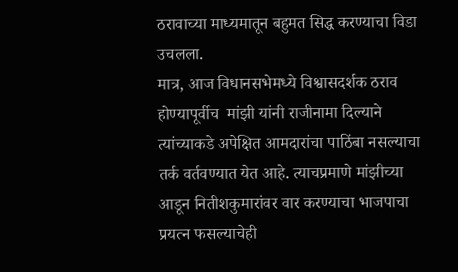ठरावाच्या माध्यमातून बहुमत सिद्ध करण्याचा विडा उचलला.
मात्र, आज विधानसभेमध्ये विश्वासदर्शक ठराव होण्यापूर्वीच  मांझी यांनी राजीनामा दिल्याने त्यांच्याकडे अपेक्षित आमदारांचा पाठिंबा नसल्याचा तर्क वर्तवण्यात येत आहे. त्याचप्रमाणे मांझीच्या आडून नितीशकुमारांवर वार करण्याचा भाजपाचा प्रयत्न फसल्याचेही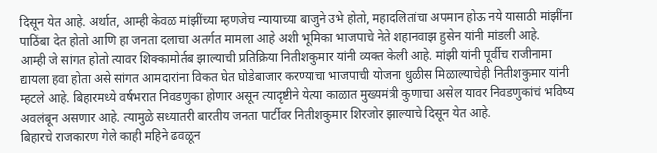दिसून येत आहे. अर्थात, आम्ही केवळ मांझींच्या म्हणजेच न्यायाच्या बाजुने उभे होतो, महादलितांचा अपमान होऊ नये यासाठी मांझींना पाठिंबा देत होतो आणि हा जनता दलाचा अतर्गत मामला आहे अशी भूमिका भाजपाचे नेते शहानवाझ हुसेन यांनी मांडली आहे.
आम्ही जे सांगत होतो त्यावर शिक्कामोर्तब झाल्याची प्रतिक्रिया नितीशकुमार यांनी व्यक्त केली आहे. मांझी यांनी पूर्वीच राजीनामा द्यायला हवा होता असे सांगत आमदारांना विकत घेत घोडेबाजार करण्याचा भाजपाची योजना धुळीस मिळाल्याचेही नितीशकुमार यांनी म्हटले आहे. बिहारमध्ये वर्षभरात निवडणुका होणार असून त्यादृष्टीने येत्या काळात मुख्यमंत्री कुणाचा असेल यावर निवडणुकांचं भविष्य अवलंबून असणार आहे. त्यामुळे सध्यातरी बारतीय जनता पार्टीवर नितीशकुमार शिरजोर झाल्याचे दिसून येत आहे.
बिहारचे राजकारण गेले काही महिने ढवळून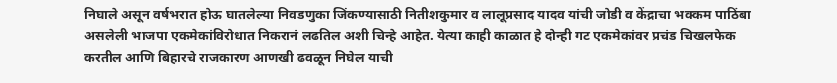निघाले असून वर्षभरात होऊ घातलेल्या निवडणुका जिंकण्यासाठी नितीशकुमार व लालूप्रसाद यादव यांची जोडी व केंद्राचा भक्कम पाठिंबा असलेली भाजपा एकमेकांविरोधात निकरानं लढतिल अशी चिन्हे आहेत. येत्या काही काळात हे दोन्ही गट एकमेकांवर प्रचंड चिखलफेक करतील आणि बिहारचे राजकारण आणखी ढवळून निघेल याची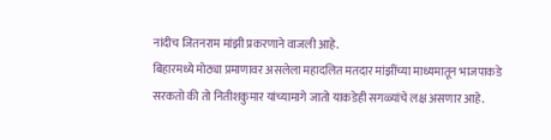नांदीच जितनराम मांझी प्रकरणाने वाजली आहे.
बिहारमध्ये मोठ्या प्रमाणावर असलेला महादलित मतदार मांझींच्या माध्यमातून भाजपाकडे सरकतो की तो नितीशकुमार यांच्यामागे जातो याकडेही सगळ्यांचे लक्ष असणार आहे.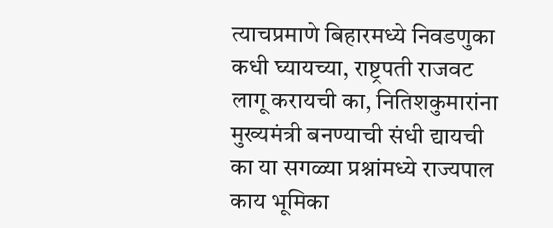त्याचप्रमाणे बिहारमध्ये निवडणुका कधी घ्यायच्या, राष्ट्रपती राजवट लागू करायची का, नितिशकुमारांना मुख्यमंत्री बनण्याची संधी द्यायची का या सगळ्या प्रश्नांमध्ये राज्यपाल काय भूमिका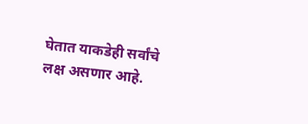घेतात याकडेही सर्वांचे लक्ष असणार आहे.